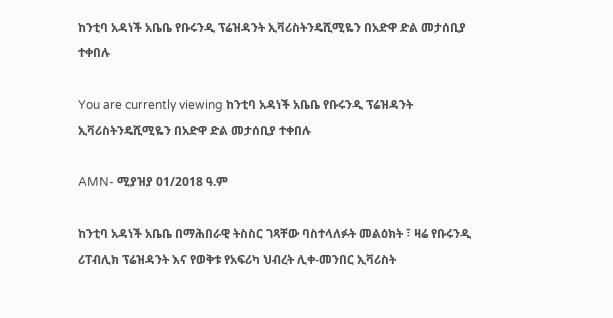ከንቲባ አዳነች አቤቤ የቡሩንዲ ፕሬዝዳንት ኢቫሪስትንዴሺሚዬን በአድዋ ድል መታሰቢያ ተቀበሉ

You are currently viewing ከንቲባ አዳነች አቤቤ የቡሩንዲ ፕሬዝዳንት ኢቫሪስትንዴሺሚዬን በአድዋ ድል መታሰቢያ ተቀበሉ

AMN- ሚያዝያ 01/2018 ዓ.ም

ከንቲባ አዳነች አቤቤ በማሕበራዊ ትስስር ገጻቸው ባስተላለፉት መልዕክት ፣ ዛሬ የቡሩንዲ ሪፐብሊክ ፕሬዝዳንት እና የወቅቱ የአፍሪካ ህብረት ሊቀ-መንበር ኢቫሪስት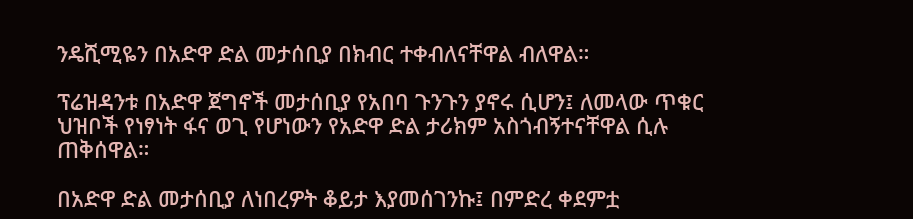ንዴሺሚዬን በአድዋ ድል መታሰቢያ በክብር ተቀብለናቸዋል ብለዋል።

ፕሬዝዳንቱ በአድዋ ጀግኖች መታሰቢያ የአበባ ጉንጉን ያኖሩ ሲሆን፤ ለመላው ጥቁር ህዝቦች የነፃነት ፋና ወጊ የሆነውን የአድዋ ድል ታሪክም አስጎብኝተናቸዋል ሲሉ ጠቅሰዋል።

በአድዋ ድል መታሰቢያ ለነበረዎት ቆይታ እያመሰገንኩ፤ በምድረ ቀደምቷ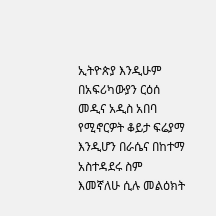ኢትዮጵያ እንዲሁም በአፍሪካውያን ርዕሰ መዲና አዲስ አበባ የሚኖርዎት ቆይታ ፍሬያማ እንዲሆን በራሴና በከተማ አስተዳደሩ ስም እመኛለሁ ሲሉ መልዕክት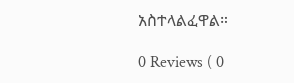አስተላልፈዋል።

0 Reviews ( 0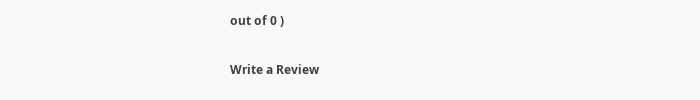out of 0 )

Write a Review